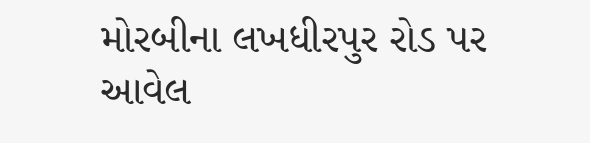મોરબીના લખધીરપુર રોડ પર આવેલ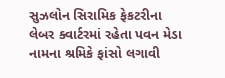સુઝલોન સિરામિક ફેકટરીના લેબર ક્વાર્ટરમાં રહેતા પવન મેડા નામના શ્રમિકે ફાંસો લગાવી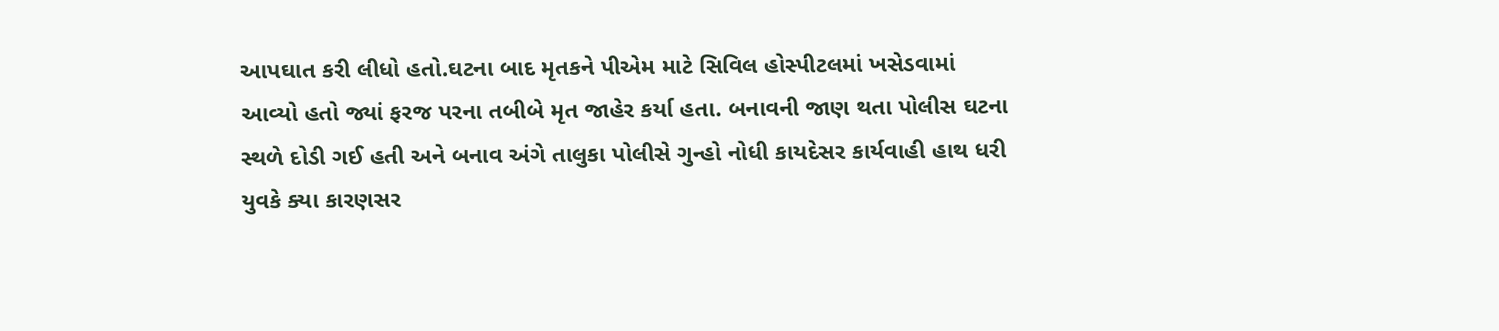આપઘાત કરી લીધો હતો.ઘટના બાદ મૃતકને પીએમ માટે સિવિલ હોસ્પીટલમાં ખસેડવામાં આવ્યો હતો જ્યાં ફરજ પરના તબીબે મૃત જાહેર કર્યા હતા. બનાવની જાણ થતા પોલીસ ઘટના સ્થળે દોડી ગઈ હતી અને બનાવ અંગે તાલુકા પોલીસે ગુન્હો નોધી કાયદેસર કાર્યવાહી હાથ ધરી યુવકે ક્યા કારણસર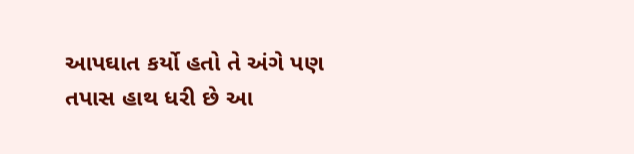આપઘાત કર્યો હતો તે અંગે પણ તપાસ હાથ ધરી છે આ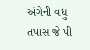અંગેની વધુ તપાસ જે પી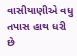વાસીયાણીએ વધુ તપાસ હાથ ધરી છે